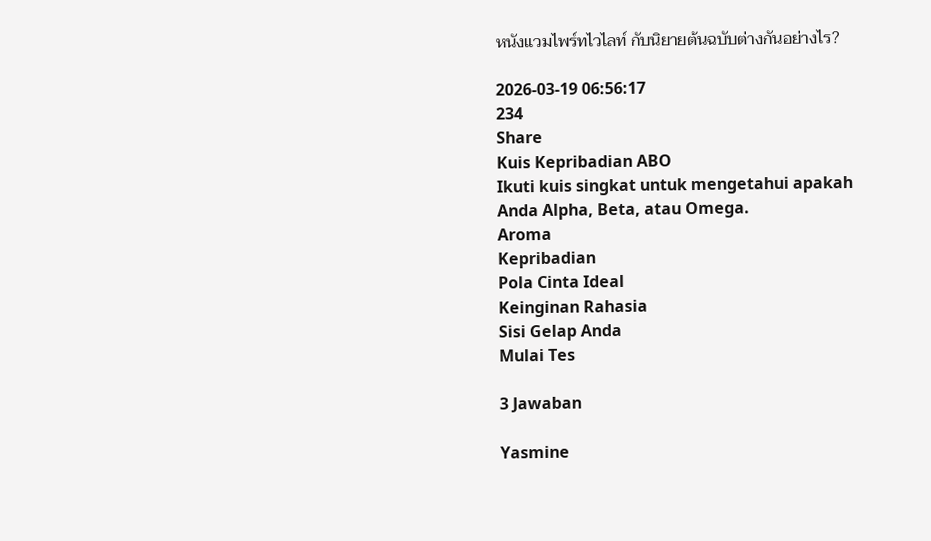หนังแวมไพร์ทไวไลท์ กับนิยายต้นฉบับต่างกันอย่างไร?

2026-03-19 06:56:17
234
Share
Kuis Kepribadian ABO
Ikuti kuis singkat untuk mengetahui apakah Anda Alpha, Beta, atau Omega.
Aroma
Kepribadian
Pola Cinta Ideal
Keinginan Rahasia
Sisi Gelap Anda
Mulai Tes

3 Jawaban

Yasmine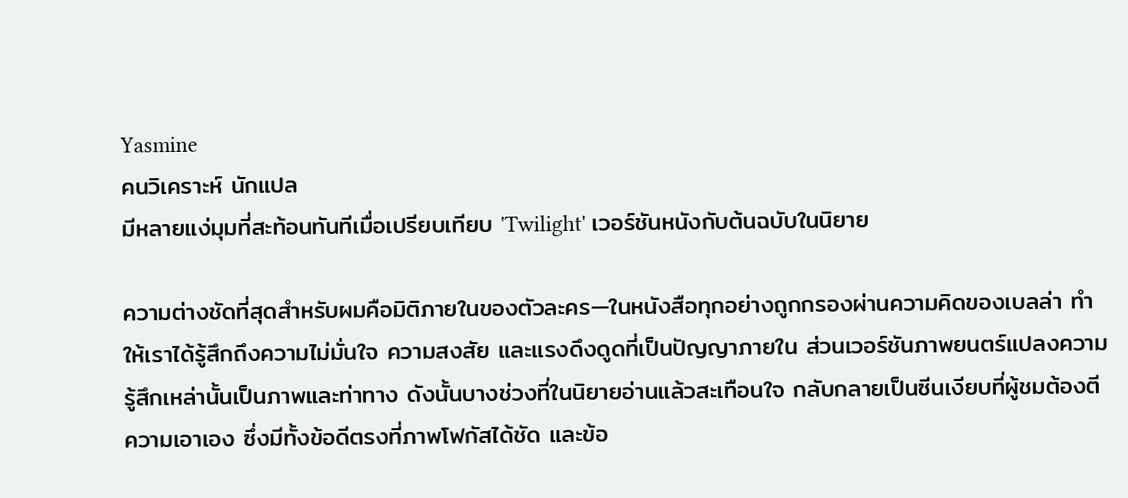Yasmine
คนวิเคราะห์ นักแปล
มีหลายแง่มุมที่สะท้อนทันทีเมื่อเปรียบเทียบ 'Twilight' เวอร์ชันหนังกับต้นฉบับในนิยาย

ความต่างชัดที่สุดสำหรับผมคือมิติภายในของตัวละคร—ในหนังสือทุกอย่างถูกกรองผ่านความคิดของเบลล่า ทำให้เราได้รู้สึกถึงความไม่มั่นใจ ความสงสัย และแรงดึงดูดที่เป็นปัญญาภายใน ส่วนเวอร์ชันภาพยนตร์แปลงความรู้สึกเหล่านั้นเป็นภาพและท่าทาง ดังนั้นบางช่วงที่ในนิยายอ่านแล้วสะเทือนใจ กลับกลายเป็นซีนเงียบที่ผู้ชมต้องตีความเอาเอง ซึ่งมีทั้งข้อดีตรงที่ภาพโฟกัสได้ชัด และข้อ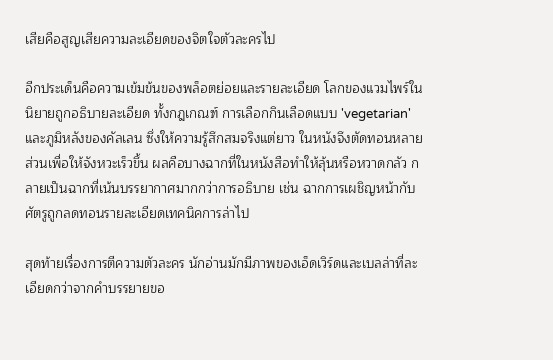เสียคือสูญเสียความละเอียดของจิตใจตัวละครไป

อีกประเด็นคือความเข้มข้นของพล็อตย่อยและรายละเอียด โลกของแวมไพร์ในนิยายถูกอธิบายละเอียด ทั้งกฎเกณฑ์ การเลือกกินเลือดแบบ 'vegetarian' และภูมิหลังของคัลเลน ซึ่งให้ความรู้สึกสมจริงแต่ยาว ในหนังจึงตัดทอนหลายส่วนเพื่อให้จังหวะเร็วขึ้น ผลคือบางฉากที่ในหนังสือทำให้ลุ้นหรือหวาดกลัว กลายเป็นฉากที่เน้นบรรยากาศมากกว่าการอธิบาย เช่น ฉากการเผชิญหน้ากับศัตรูถูกลดทอนรายละเอียดเทคนิคการล่าไป

สุดท้ายเรื่องการตีความตัวละคร นักอ่านมักมีภาพของเอ็ดเวิร์ดและเบลล่าที่ละเอียดกว่าจากคำบรรยายขอ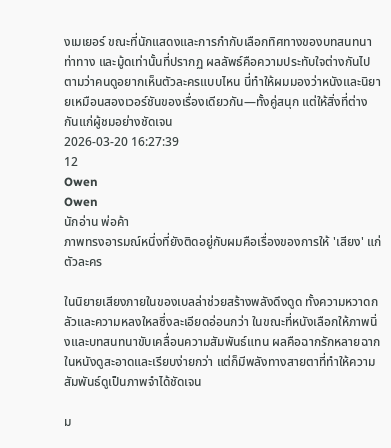งเมเยอร์ ขณะที่นักแสดงและการกำกับเลือกทิศทางของบทสนทนา ท่าทาง และมู้ดเท่านั้นที่ปรากฏ ผลลัพธ์คือความประทับใจต่างกันไปตามว่าคนดูอยากเห็นตัวละครแบบไหน นี่ทำให้ผมมองว่าหนังและนิยายเหมือนสองเวอร์ชันของเรื่องเดียวกัน—ทั้งคู่สนุก แต่ให้สิ่งที่ต่างกันแก่ผู้ชมอย่างชัดเจน
2026-03-20 16:27:39
12
Owen
Owen
นักอ่าน พ่อค้า
ภาพทรงอารมณ์หนึ่งที่ยังติดอยู่กับผมคือเรื่องของการให้ 'เสียง' แก่ตัวละคร

ในนิยายเสียงภายในของเบลล่าช่วยสร้างพลังดึงดูด ทั้งความหวาดกลัวและความหลงใหลซึ่งละเอียดอ่อนกว่า ในขณะที่หนังเลือกให้ภาพนิ่งและบทสนทนาขับเคลื่อนความสัมพันธ์แทน ผลคือฉากรักหลายฉากในหนังดูสะอาดและเรียบง่ายกว่า แต่ก็มีพลังทางสายตาที่ทำให้ความสัมพันธ์ดูเป็นภาพจำได้ชัดเจน

ม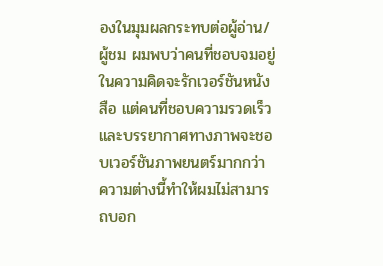องในมุมผลกระทบต่อผู้อ่าน/ผู้ชม ผมพบว่าคนที่ชอบจมอยู่ในความคิดจะรักเวอร์ชันหนังสือ แต่คนที่ชอบความรวดเร็วและบรรยากาศทางภาพจะชอบเวอร์ชันภาพยนตร์มากกว่า ความต่างนี้ทำให้ผมไม่สามารถบอก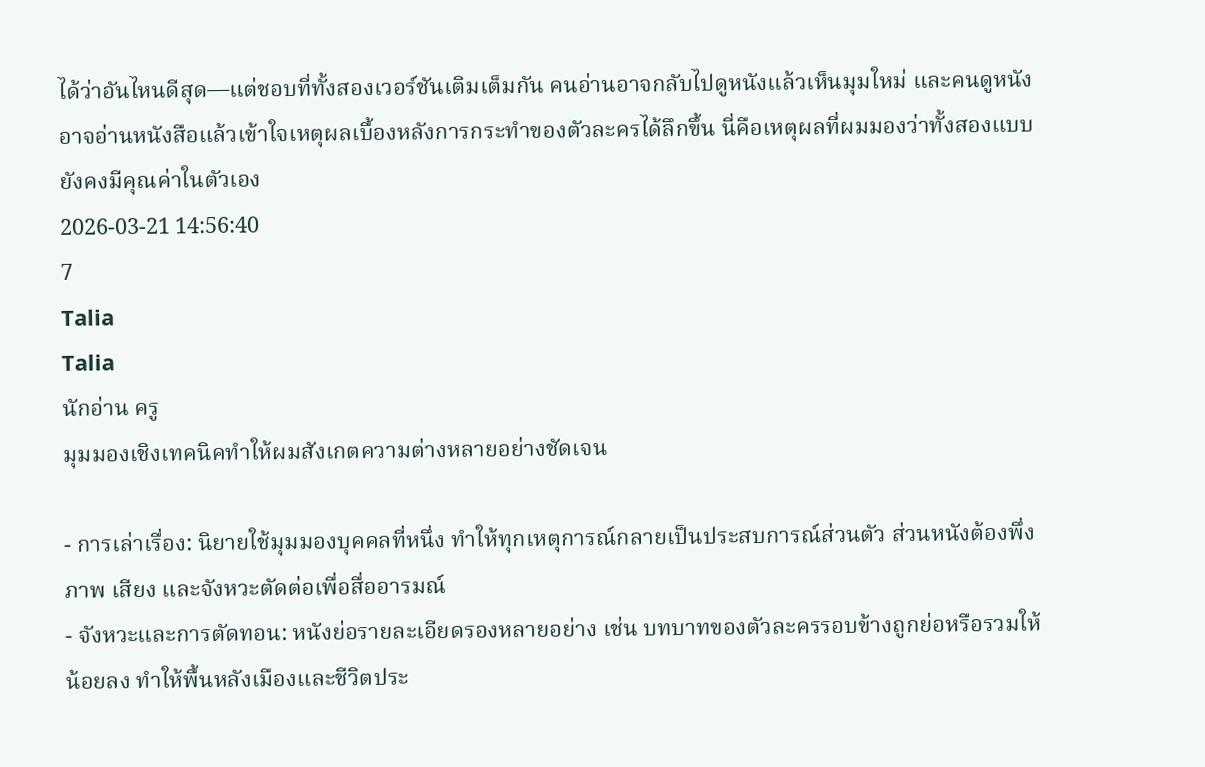ได้ว่าอันไหนดีสุด—แต่ชอบที่ทั้งสองเวอร์ชันเติมเต็มกัน คนอ่านอาจกลับไปดูหนังแล้วเห็นมุมใหม่ และคนดูหนังอาจอ่านหนังสือแล้วเข้าใจเหตุผลเบื้องหลังการกระทำของตัวละครได้ลึกขึ้น นี่คือเหตุผลที่ผมมองว่าทั้งสองแบบยังคงมีคุณค่าในตัวเอง
2026-03-21 14:56:40
7
Talia
Talia
นักอ่าน ครู
มุมมองเชิงเทคนิคทำให้ผมสังเกตความต่างหลายอย่างชัดเจน

- การเล่าเรื่อง: นิยายใช้มุมมองบุคคลที่หนึ่ง ทำให้ทุกเหตุการณ์กลายเป็นประสบการณ์ส่วนตัว ส่วนหนังต้องพึ่งภาพ เสียง และจังหวะตัดต่อเพื่อสื่ออารมณ์
- จังหวะและการตัดทอน: หนังย่อรายละเอียดรองหลายอย่าง เช่น บทบาทของตัวละครรอบข้างถูกย่อหรือรวมให้น้อยลง ทำให้พื้นหลังเมืองและชีวิตประ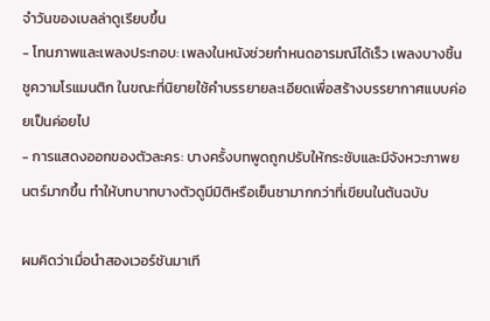จำวันของเบลล่าดูเรียบขึ้น
- โทนภาพและเพลงประกอบ: เพลงในหนังช่วยกำหนดอารมณ์ได้เร็ว เพลงบางชิ้นชูความโรแมนติก ในขณะที่นิยายใช้คำบรรยายละเอียดเพื่อสร้างบรรยากาศแบบค่อยเป็นค่อยไป
- การแสดงออกของตัวละคร: บางครั้งบทพูดถูกปรับให้กระชับและมีจังหวะภาพยนตร์มากขึ้น ทำให้บทบาทบางตัวดูมีมิติหรือเย็นชามากกว่าที่เขียนในต้นฉบับ

ผมคิดว่าเมื่อนำสองเวอร์ชันมาเที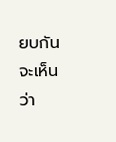ยบกัน จะเห็นว่า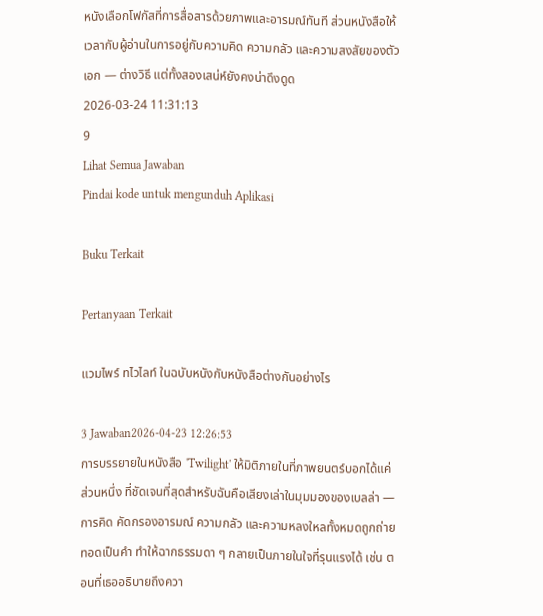หนังเลือกโฟกัสที่การสื่อสารด้วยภาพและอารมณ์ทันที ส่วนหนังสือให้เวลากับผู้อ่านในการอยู่กับความคิด ความกลัว และความสงสัยของตัวเอก — ต่างวิธี แต่ทั้งสองเสน่ห์ยังคงน่าดึงดูด
2026-03-24 11:31:13
9
Lihat Semua Jawaban
Pindai kode untuk mengunduh Aplikasi

Buku Terkait

Pertanyaan Terkait

แวมไพร์ ทไวไลท์ ในฉบับหนังกับหนังสือต่างกันอย่างไร

3 Jawaban2026-04-23 12:26:53
การบรรยายในหนังสือ 'Twilight' ให้มิติภายในที่ภาพยนตร์บอกได้แค่ส่วนหนึ่ง ที่ชัดเจนที่สุดสำหรับฉันคือเสียงเล่าในมุมมองของเบลล่า — การคิด คัดกรองอารมณ์ ความกลัว และความหลงใหลทั้งหมดถูกถ่ายทอดเป็นคำ ทำให้ฉากธรรมดา ๆ กลายเป็นภายในใจที่รุนแรงได้ เช่น ตอนที่เธออธิบายถึงควา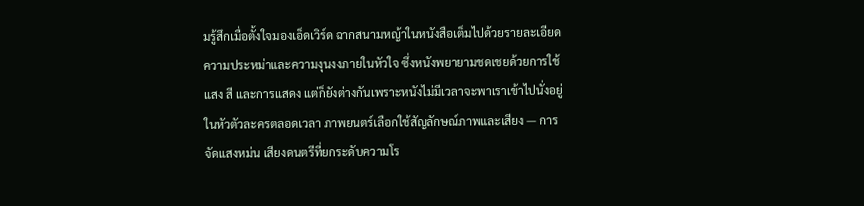มรู้สึกเมื่อตั้งใจมองเอ็ดเวิร์ด ฉากสนามหญ้าในหนังสือเต็มไปด้วยรายละเอียดความประหม่าและความงุนงงภายในหัวใจ ซึ่งหนังพยายามชดเชยด้วยการใช้แสง สี และการแสดง แต่ก็ยังต่างกันเพราะหนังไม่มีเวลาจะพาเราเข้าไปนั่งอยู่ในหัวตัวละครตลอดเวลา ภาพยนตร์เลือกใช้สัญลักษณ์ภาพและเสียง — การจัดแสงหม่น เสียงดนตรีที่ยกระดับความโร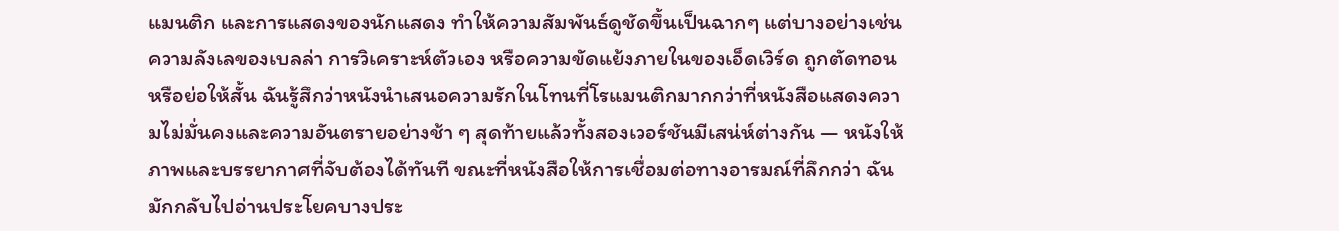แมนติก และการแสดงของนักแสดง ทำให้ความสัมพันธ์ดูชัดขึ้นเป็นฉากๆ แต่บางอย่างเช่นความลังเลของเบลล่า การวิเคราะห์ตัวเอง หรือความขัดแย้งภายในของเอ็ดเวิร์ด ถูกตัดทอนหรือย่อให้สั้น ฉันรู้สึกว่าหนังนำเสนอความรักในโทนที่โรแมนติกมากกว่าที่หนังสือแสดงความไม่มั่นคงและความอันตรายอย่างช้า ๆ สุดท้ายแล้วทั้งสองเวอร์ชันมีเสน่ห์ต่างกัน — หนังให้ภาพและบรรยากาศที่จับต้องได้ทันที ขณะที่หนังสือให้การเชื่อมต่อทางอารมณ์ที่ลึกกว่า ฉันมักกลับไปอ่านประโยคบางประ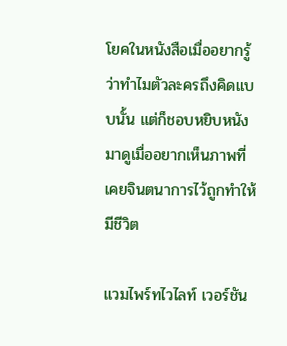โยคในหนังสือเมื่ออยากรู้ว่าทำไมตัวละครถึงคิดแบบนั้น แต่ก็ชอบหยิบหนังมาดูเมื่ออยากเห็นภาพที่เคยจินตนาการไว้ถูกทำให้มีชีวิต

แวมไพร์ทไวไลท์ เวอร์ชัน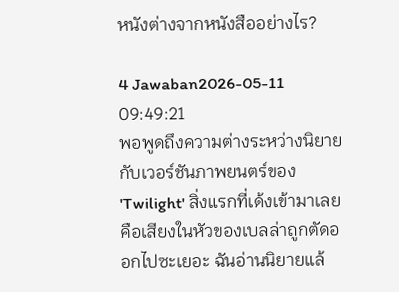หนังต่างจากหนังสืออย่างไร?

4 Jawaban2026-05-11 09:49:21
พอพูดถึงความต่างระหว่างนิยายกับเวอร์ชันภาพยนตร์ของ 'Twilight' สิ่งแรกที่เด้งเข้ามาเลยคือเสียงในหัวของเบลล่าถูกตัดออกไปซะเยอะ ฉันอ่านนิยายแล้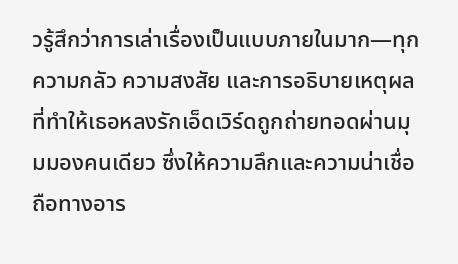วรู้สึกว่าการเล่าเรื่องเป็นแบบภายในมาก—ทุกความกลัว ความสงสัย และการอธิบายเหตุผลที่ทำให้เธอหลงรักเอ็ดเวิร์ดถูกถ่ายทอดผ่านมุมมองคนเดียว ซึ่งให้ความลึกและความน่าเชื่อถือทางอาร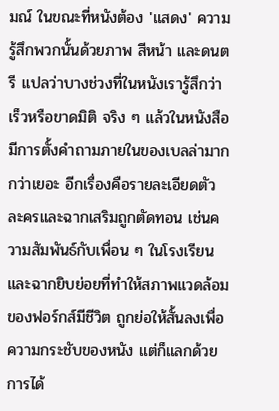มณ์ ในขณะที่หนังต้อง 'แสดง' ความรู้สึกพวกนั้นด้วยภาพ สีหน้า และดนตรี แปลว่าบางช่วงที่ในหนังเรารู้สึกว่าเร็วหรือขาดมิติ จริง ๆ แล้วในหนังสือมีการตั้งคำถามภายในของเบลล่ามากกว่าเยอะ อีกเรื่องคือรายละเอียดตัวละครและฉากเสริมถูกตัดทอน เช่นความสัมพันธ์กับเพื่อน ๆ ในโรงเรียนและฉากยิบย่อยที่ทำให้สภาพแวดล้อมของฟอร์กส์มีชีวิต ถูกย่อให้สั้นลงเพื่อความกระชับของหนัง แต่ก็แลกด้วยการได้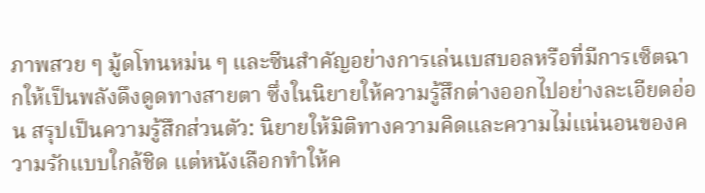ภาพสวย ๆ มู้ดโทนหม่น ๆ และซีนสำคัญอย่างการเล่นเบสบอลหรือที่มีการเซ็ตฉากให้เป็นพลังดึงดูดทางสายตา ซึ่งในนิยายให้ความรู้สึกต่างออกไปอย่างละเอียดอ่อน สรุปเป็นความรู้สึกส่วนตัว: นิยายให้มิติทางความคิดและความไม่แน่นอนของความรักแบบใกล้ชิด แต่หนังเลือกทำให้ค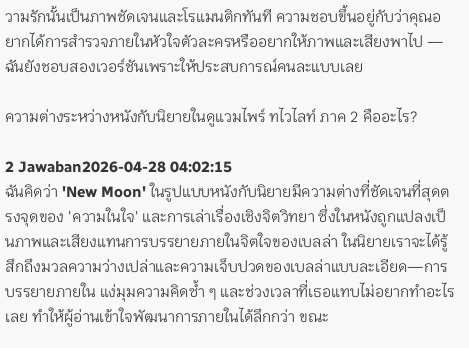วามรักนั้นเป็นภาพชัดเจนและโรแมนติกทันที ความชอบขึ้นอยู่กับว่าคุณอยากได้การสำรวจภายในหัวใจตัวละครหรืออยากให้ภาพและเสียงพาไป — ฉันยังชอบสองเวอร์ชันเพราะให้ประสบการณ์คนละแบบเลย

ความต่างระหว่างหนังกับนิยายในดูแวมไพร์ ทไวไลท์ ภาค 2 คืออะไร?

2 Jawaban2026-04-28 04:02:15
ฉันคิดว่า 'New Moon' ในรูปแบบหนังกับนิยายมีความต่างที่ชัดเจนที่สุดตรงจุดของ 'ความในใจ' และการเล่าเรื่องเชิงจิตวิทยา ซึ่งในหนังถูกแปลงเป็นภาพและเสียงแทนการบรรยายภายในจิตใจของเบลล่า ในนิยายเราจะได้รู้สึกถึงมวลความว่างเปล่าและความเจ็บปวดของเบลล่าแบบละเอียด—การบรรยายภายใน แง่มุมความคิดซ้ำ ๆ และช่วงเวลาที่เธอแทบไม่อยากทำอะไรเลย ทำให้ผู้อ่านเข้าใจพัฒนาการภายในได้ลึกกว่า ขณะ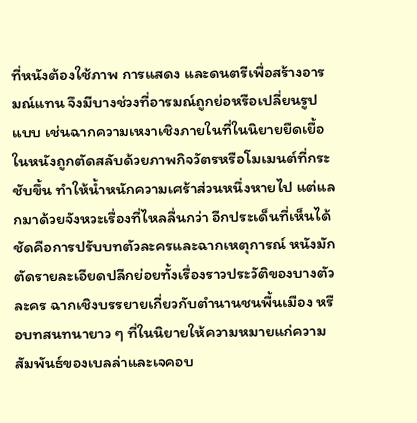ที่หนังต้องใช้ภาพ การแสดง และดนตรีเพื่อสร้างอารมณ์แทน จึงมีบางช่วงที่อารมณ์ถูกย่อหรือเปลี่ยนรูปแบบ เช่นฉากความเหงาเชิงภายในที่ในนิยายยืดเยื้อ ในหนังถูกตัดสลับด้วยภาพกิจวัตรหรือโมเมนต์ที่กระชับขึ้น ทำให้น้ำหนักความเศร้าส่วนหนึ่งหายไป แต่แลกมาด้วยจังหวะเรื่องที่ไหลลื่นกว่า อีกประเด็นที่เห็นได้ชัดคือการปรับบทตัวละครและฉากเหตุการณ์ หนังมักตัดรายละเอียดปลีกย่อยทั้งเรื่องราวประวัติของบางตัวละคร ฉากเชิงบรรยายเกี่ยวกับตำนานชนพื้นเมือง หรือบทสนทนายาว ๆ ที่ในนิยายให้ความหมายแก่ความสัมพันธ์ของเบลล่าและเจคอบ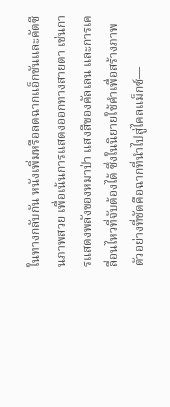ในทางกลับกัน หนังเพิ่มหรือลดฉากแอ็กชันและคัตซีนภาพสวย เพื่อเน้นการแสดงออกทางสายตา เช่นการแสดงพลังของหมาป่า แสงสีของคัลเลน และการเคลื่อนไหวที่จับต้องได้ ซึ่งในนิยายใช้คำเพื่อสร้างภาพ ตัวอย่างที่ชัดคือฉากที่นำไปสู่ไคลแม็กซ์—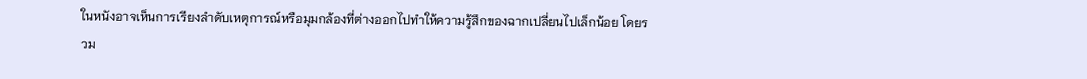ในหนังอาจเห็นการเรียงลำดับเหตุการณ์หรือมุมกล้องที่ต่างออกไปทำให้ความรู้สึกของฉากเปลี่ยนไปเล็กน้อย โดยรวม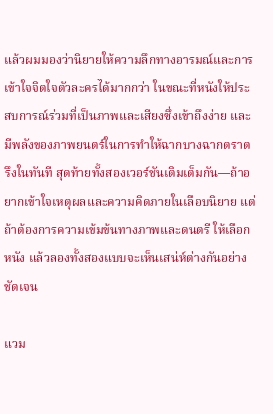แล้วผมมองว่านิยายให้ความลึกทางอารมณ์และการเข้าใจจิตใจตัวละครได้มากกว่า ในขณะที่หนังให้ประสบการณ์ร่วมที่เป็นภาพและเสียงซึ่งเข้าถึงง่าย และมีพลังของภาพยนตร์ในการทำให้ฉากบางฉากตราตรึงในทันที สุดท้ายทั้งสองเวอร์ชันเติมเต็มกัน—ถ้าอยากเข้าใจเหตุผลและความคิดภายในเลือบนิยาย แต่ถ้าต้องการความเข้มข้นทางภาพและดนตรี ให้เลือกหนัง แล้วลองทั้งสองแบบจะเห็นเสน่ห์ต่างกันอย่างชัดเจน

แวม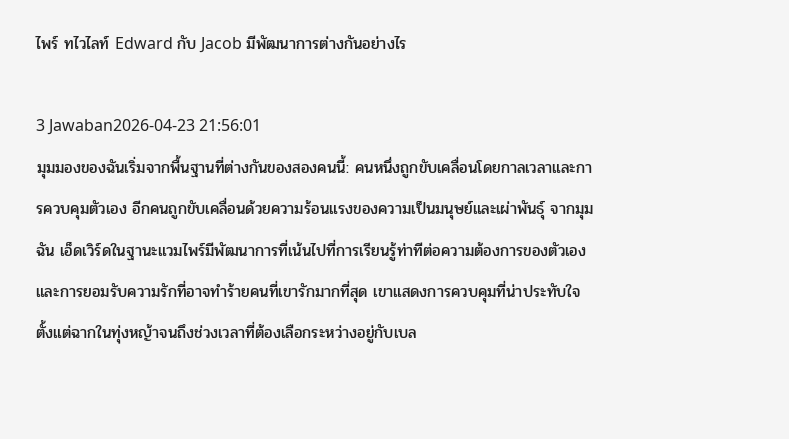ไพร์ ทไวไลท์ Edward กับ Jacob มีพัฒนาการต่างกันอย่างไร

3 Jawaban2026-04-23 21:56:01
มุมมองของฉันเริ่มจากพื้นฐานที่ต่างกันของสองคนนี้: คนหนึ่งถูกขับเคลื่อนโดยกาลเวลาและการควบคุมตัวเอง อีกคนถูกขับเคลื่อนด้วยความร้อนแรงของความเป็นมนุษย์และเผ่าพันธุ์ จากมุมฉัน เอ็ดเวิร์ดในฐานะแวมไพร์มีพัฒนาการที่เน้นไปที่การเรียนรู้ท่าทีต่อความต้องการของตัวเองและการยอมรับความรักที่อาจทำร้ายคนที่เขารักมากที่สุด เขาแสดงการควบคุมที่น่าประทับใจตั้งแต่ฉากในทุ่งหญ้าจนถึงช่วงเวลาที่ต้องเลือกระหว่างอยู่กับเบล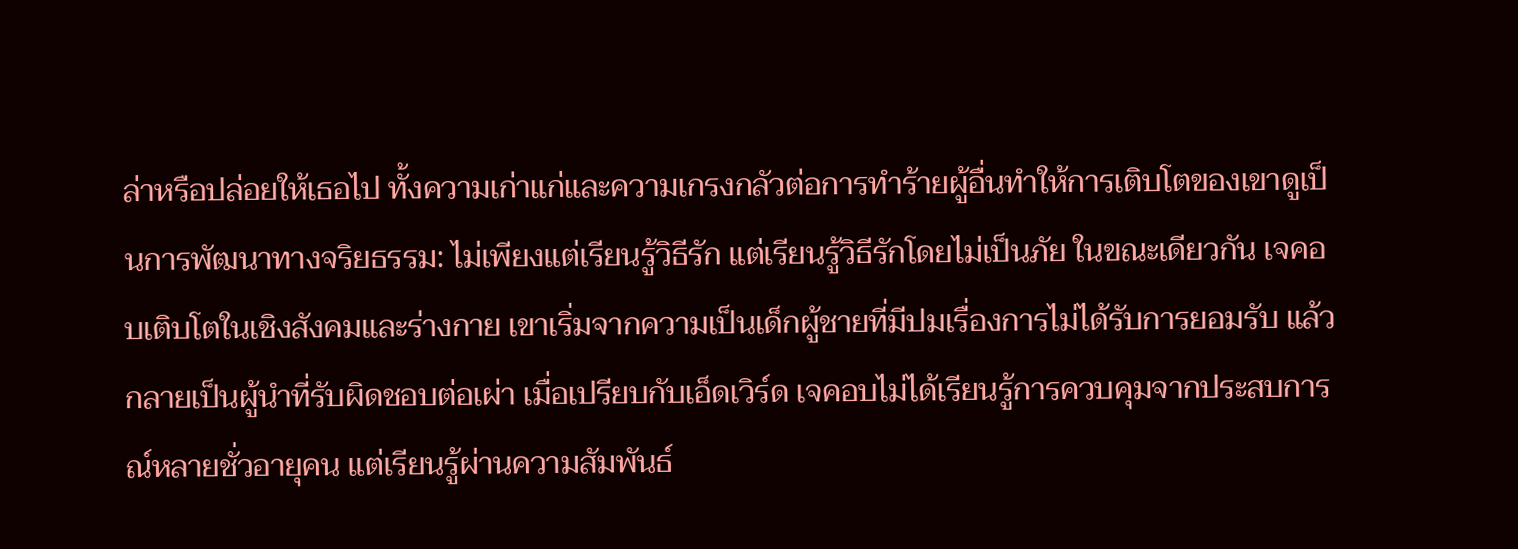ล่าหรือปล่อยให้เธอไป ทั้งความเก่าแก่และความเกรงกลัวต่อการทำร้ายผู้อื่นทำให้การเติบโตของเขาดูเป็นการพัฒนาทางจริยธรรม: ไม่เพียงแต่เรียนรู้วิธีรัก แต่เรียนรู้วิธีรักโดยไม่เป็นภัย ในขณะเดียวกัน เจคอบเติบโตในเชิงสังคมและร่างกาย เขาเริ่มจากความเป็นเด็กผู้ชายที่มีปมเรื่องการไม่ได้รับการยอมรับ แล้วกลายเป็นผู้นำที่รับผิดชอบต่อเผ่า เมื่อเปรียบกับเอ็ดเวิร์ด เจคอบไม่ได้เรียนรู้การควบคุมจากประสบการณ์หลายชั่วอายุคน แต่เรียนรู้ผ่านความสัมพันธ์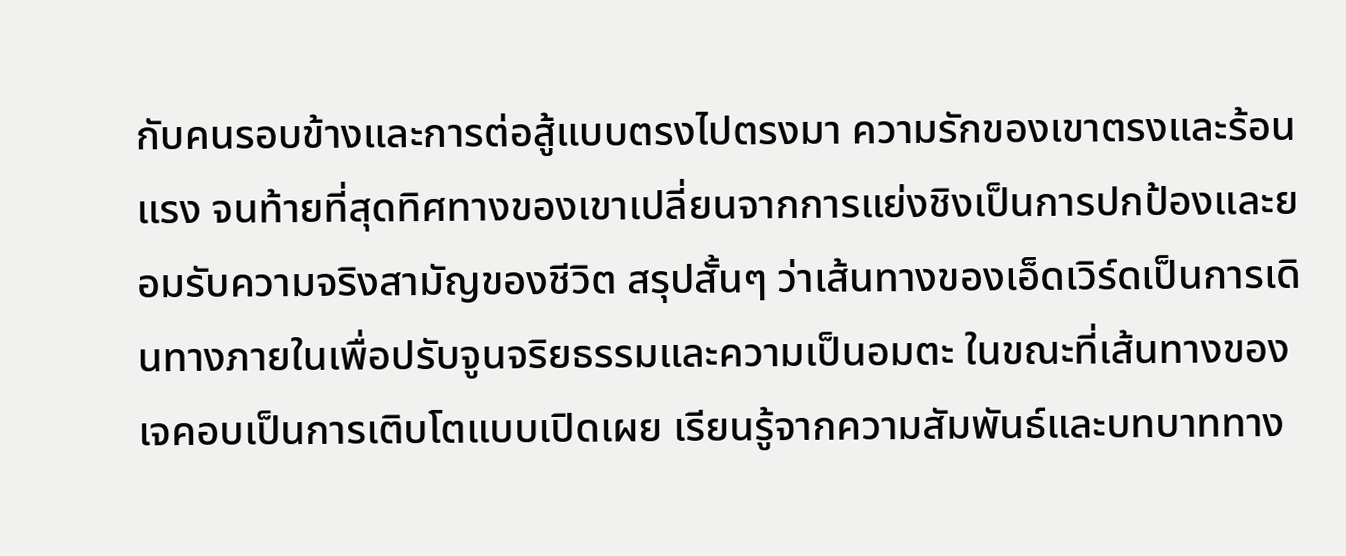กับคนรอบข้างและการต่อสู้แบบตรงไปตรงมา ความรักของเขาตรงและร้อนแรง จนท้ายที่สุดทิศทางของเขาเปลี่ยนจากการแย่งชิงเป็นการปกป้องและยอมรับความจริงสามัญของชีวิต สรุปสั้นๆ ว่าเส้นทางของเอ็ดเวิร์ดเป็นการเดินทางภายในเพื่อปรับจูนจริยธรรมและความเป็นอมตะ ในขณะที่เส้นทางของเจคอบเป็นการเติบโตแบบเปิดเผย เรียนรู้จากความสัมพันธ์และบทบาททาง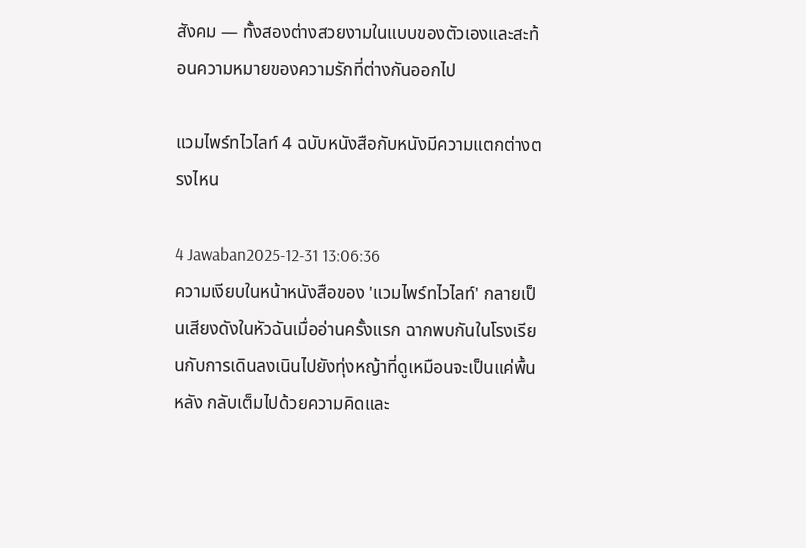สังคม — ทั้งสองต่างสวยงามในแบบของตัวเองและสะท้อนความหมายของความรักที่ต่างกันออกไป

แวมไพร์ทไวไลท์ 4 ฉบับหนังสือกับหนังมีความแตกต่างตรงไหน

4 Jawaban2025-12-31 13:06:36
ความเงียบในหน้าหนังสือของ 'แวมไพร์ทไวไลท์' กลายเป็นเสียงดังในหัวฉันเมื่ออ่านครั้งแรก ฉากพบกันในโรงเรียนกับการเดินลงเนินไปยังทุ่งหญ้าที่ดูเหมือนจะเป็นแค่พื้นหลัง กลับเต็มไปด้วยความคิดและ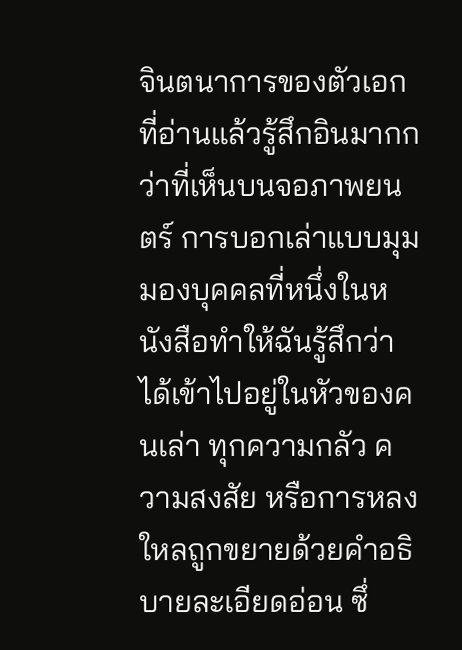จินตนาการของตัวเอกที่อ่านแล้วรู้สึกอินมากกว่าที่เห็นบนจอภาพยนตร์ การบอกเล่าแบบมุมมองบุคคลที่หนึ่งในหนังสือทำให้ฉันรู้สึกว่าได้เข้าไปอยู่ในหัวของคนเล่า ทุกความกลัว ความสงสัย หรือการหลงใหลถูกขยายด้วยคำอธิบายละเอียดอ่อน ซึ่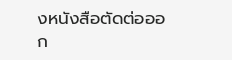งหนังสือตัดต่อออก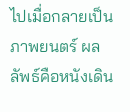ไปเมื่อกลายเป็นภาพยนตร์ ผลลัพธ์คือหนังเดิน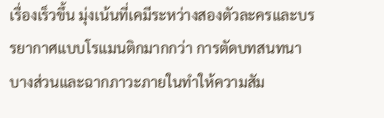เรื่องเร็วขึ้น มุ่งเน้นที่เคมีระหว่างสองตัวละครและบรรยากาศแบบโรแมนติกมากกว่า การตัดบทสนทนาบางส่วนและฉากภาวะภายในทำให้ความสัม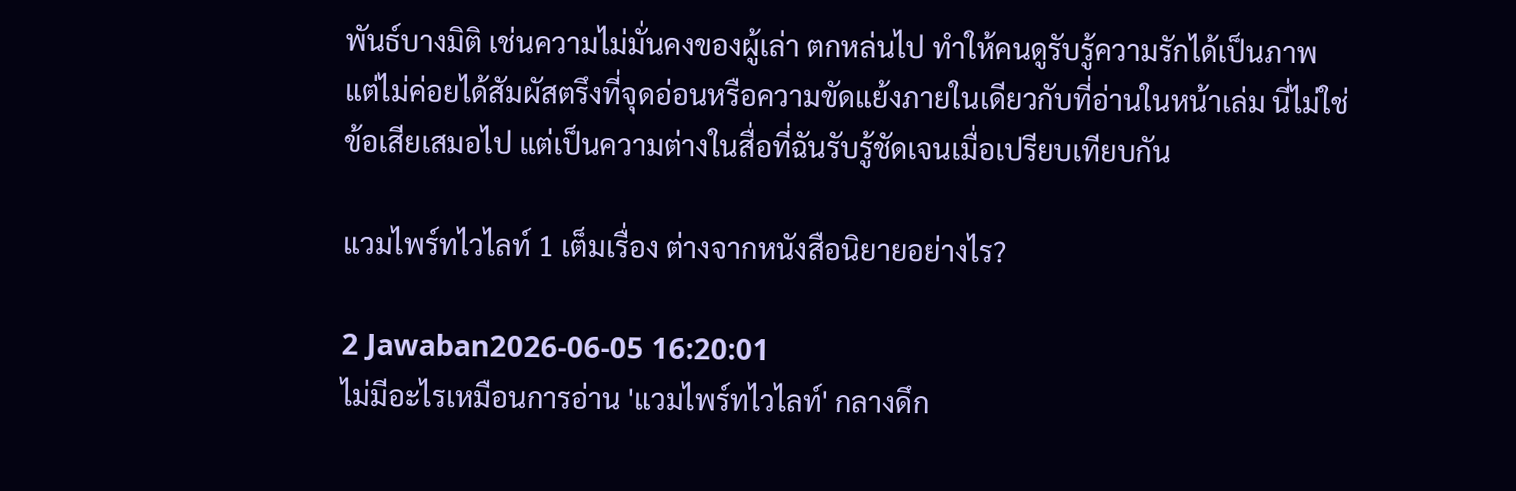พันธ์บางมิติ เช่นความไม่มั่นคงของผู้เล่า ตกหล่นไป ทำให้คนดูรับรู้ความรักได้เป็นภาพ แต่ไม่ค่อยได้สัมผัสตรึงที่จุดอ่อนหรือความขัดแย้งภายในเดียวกับที่อ่านในหน้าเล่ม นี่ไม่ใช่ข้อเสียเสมอไป แต่เป็นความต่างในสื่อที่ฉันรับรู้ชัดเจนเมื่อเปรียบเทียบกัน

แวมไพร์ทไวไลท์ 1 เต็มเรื่อง ต่างจากหนังสือนิยายอย่างไร?

2 Jawaban2026-06-05 16:20:01
ไม่มีอะไรเหมือนการอ่าน 'แวมไพร์ทไวไลท์' กลางดึก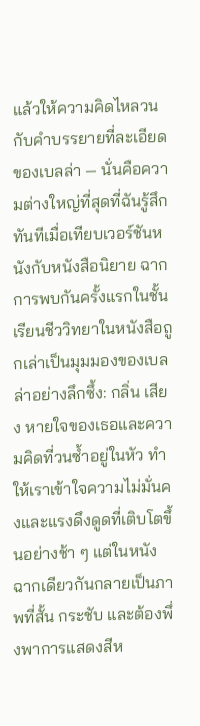แล้วให้ความคิดไหลวนกับคำบรรยายที่ละเอียดของเบลล่า — นั่นคือความต่างใหญ่ที่สุดที่ฉันรู้สึกทันทีเมื่อเทียบเวอร์ชันหนังกับหนังสือนิยาย ฉากการพบกันครั้งแรกในชั้นเรียนชีววิทยาในหนังสือถูกเล่าเป็นมุมมองของเบลล่าอย่างลึกซึ้ง: กลิ่น เสียง หายใจของเธอและความคิดที่วนซ้ำอยู่ในหัว ทำให้เราเข้าใจความไม่มั่นคงและแรงดึงดูดที่เติบโตขึ้นอย่างช้า ๆ แต่ในหนัง ฉากเดียวกันกลายเป็นภาพที่สั้น กระชับ และต้องพึ่งพาการแสดงสีห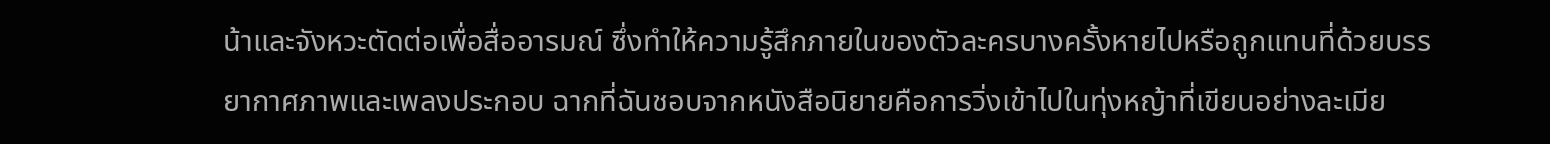น้าและจังหวะตัดต่อเพื่อสื่ออารมณ์ ซึ่งทำให้ความรู้สึกภายในของตัวละครบางครั้งหายไปหรือถูกแทนที่ด้วยบรรยากาศภาพและเพลงประกอบ ฉากที่ฉันชอบจากหนังสือนิยายคือการวิ่งเข้าไปในทุ่งหญ้าที่เขียนอย่างละเมีย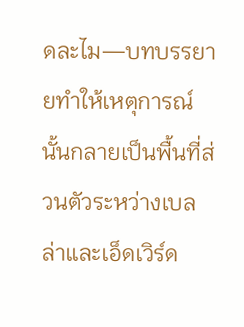ดละไม—บทบรรยายทำให้เหตุการณ์นั้นกลายเป็นพื้นที่ส่วนตัวระหว่างเบลล่าและเอ็ดเวิร์ด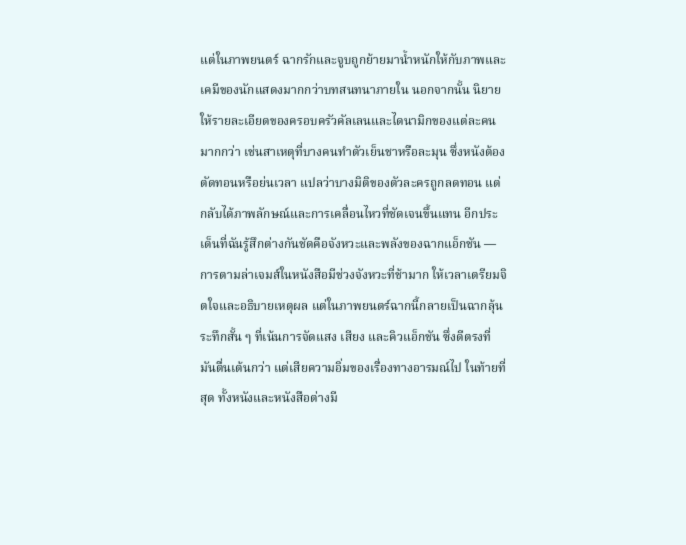แต่ในภาพยนตร์ ฉากรักและจูบถูกย้ายมาน้ำหนักให้กับภาพและเคมีของนักแสดงมากกว่าบทสนทนาภายใน นอกจากนั้น นิยายให้รายละเอียดของครอบครัวคัลเลนและไดนามิกของแต่ละคนมากกว่า เช่นสาเหตุที่บางคนทำตัวเย็นชาหรือละมุน ซึ่งหนังต้องตัดทอนหรือย่นเวลา แปลว่าบางมิติของตัวละครถูกลดทอน แต่กลับได้ภาพลักษณ์และการเคลื่อนไหวที่ชัดเจนขึ้นแทน อีกประเด็นที่ฉันรู้สึกต่างกันชัดคือจังหวะและพลังของฉากแอ็กชัน — การตามล่าเจมส์ในหนังสือมีช่วงจังหวะที่ช้ามาก ให้เวลาเตรียมจิตใจและอธิบายเหตุผล แต่ในภาพยนตร์ฉากนี้กลายเป็นฉากลุ้นระทึกสั้น ๆ ที่เน้นการจัดแสง เสียง และคิวแอ็กชัน ซึ่งดีตรงที่มันตื่นเต้นกว่า แต่เสียความอิ่มของเรื่องทางอารมณ์ไป ในท้ายที่สุด ทั้งหนังและหนังสือต่างมี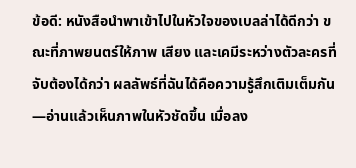ข้อดี: หนังสือนำพาเข้าไปในหัวใจของเบลล่าได้ดีกว่า ขณะที่ภาพยนตร์ให้ภาพ เสียง และเคมีระหว่างตัวละครที่จับต้องได้กว่า ผลลัพธ์ที่ฉันได้คือความรู้สึกเติมเต็มกัน—อ่านแล้วเห็นภาพในหัวชัดขึ้น เมื่อลง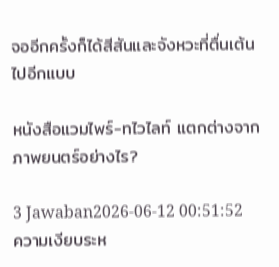จออีกครั้งก็ได้สีสันและจังหวะที่ตื่นเต้นไปอีกแบบ

หนังสือแวมไพร์-ทไวไลท์ แตกต่างจากภาพยนตร์อย่างไร?

3 Jawaban2026-06-12 00:51:52
ความเงียบระห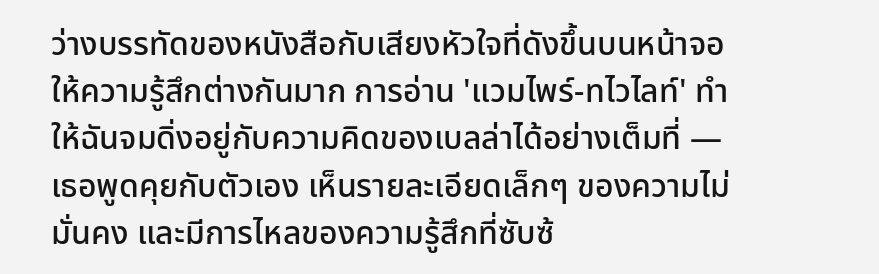ว่างบรรทัดของหนังสือกับเสียงหัวใจที่ดังขึ้นบนหน้าจอให้ความรู้สึกต่างกันมาก การอ่าน 'แวมไพร์-ทไวไลท์' ทำให้ฉันจมดิ่งอยู่กับความคิดของเบลล่าได้อย่างเต็มที่ — เธอพูดคุยกับตัวเอง เห็นรายละเอียดเล็กๆ ของความไม่มั่นคง และมีการไหลของความรู้สึกที่ซับซ้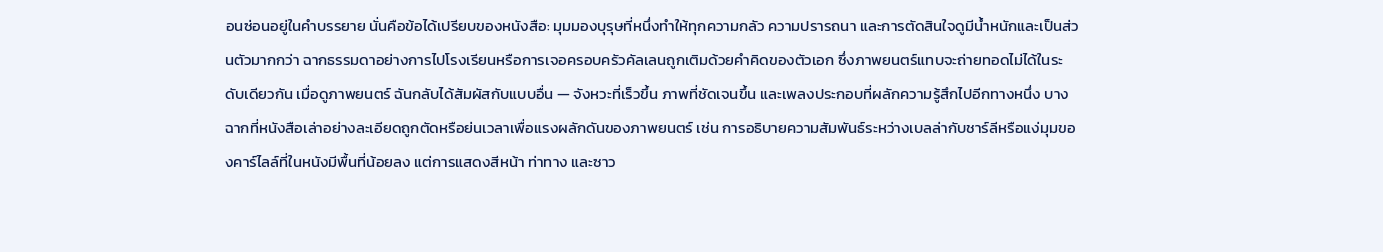อนซ่อนอยู่ในคำบรรยาย นั่นคือข้อได้เปรียบของหนังสือ: มุมมองบุรุษที่หนึ่งทำให้ทุกความกลัว ความปรารถนา และการตัดสินใจดูมีน้ำหนักและเป็นส่วนตัวมากกว่า ฉากธรรมดาอย่างการไปโรงเรียนหรือการเจอครอบครัวคัลเลนถูกเติมด้วยคำคิดของตัวเอก ซึ่งภาพยนตร์แทบจะถ่ายทอดไม่ได้ในระดับเดียวกัน เมื่อดูภาพยนตร์ ฉันกลับได้สัมผัสกับแบบอื่น — จังหวะที่เร็วขึ้น ภาพที่ชัดเจนขึ้น และเพลงประกอบที่ผลักความรู้สึกไปอีกทางหนึ่ง บางฉากที่หนังสือเล่าอย่างละเอียดถูกตัดหรือย่นเวลาเพื่อแรงผลักดันของภาพยนตร์ เช่น การอธิบายความสัมพันธ์ระหว่างเบลล่ากับชาร์ลีหรือแง่มุมของคาร์ไลล์ที่ในหนังมีพื้นที่น้อยลง แต่การแสดงสีหน้า ท่าทาง และซาว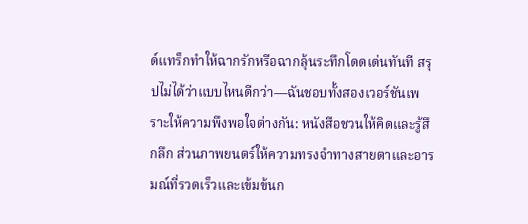ด์แทร็กทำให้ฉากรักหรือฉากลุ้นระทึกโดดเด่นทันที สรุปไม่ได้ว่าแบบไหนดีกว่า—ฉันชอบทั้งสองเวอร์ชันเพราะให้ความพึงพอใจต่างกัน: หนังสือชวนให้คิดและรู้สึกลึก ส่วนภาพยนตร์ให้ความทรงจำทางสายตาและอารมณ์ที่รวดเร็วและเข้มข้นก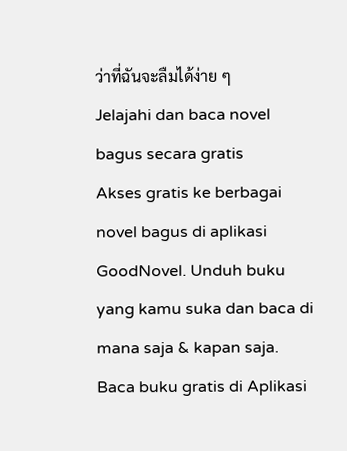ว่าที่ฉันจะลืมได้ง่าย ๆ
Jelajahi dan baca novel bagus secara gratis
Akses gratis ke berbagai novel bagus di aplikasi GoodNovel. Unduh buku yang kamu suka dan baca di mana saja & kapan saja.
Baca buku gratis di Aplikasi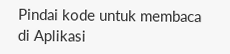Pindai kode untuk membaca di Aplikasi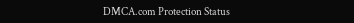DMCA.com Protection Status